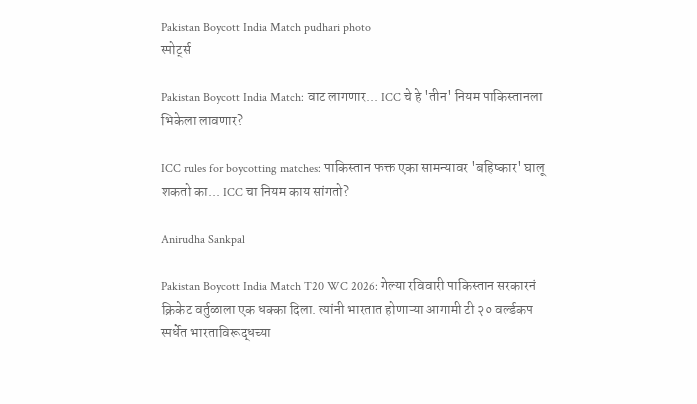Pakistan Boycott India Match pudhari photo
स्पोर्ट्स

Pakistan Boycott India Match: वाट लागणार... ICC चे हे 'तीन' नियम पाकिस्तानला भिकेला लावणार?

ICC rules for boycotting matches: पाकिस्तान फक्त एका सामन्यावर 'बहिष्कार' घालू शकतो का... ICC चा नियम काय सांगतो?

Anirudha Sankpal

Pakistan Boycott India Match T20 WC 2026: गेल्या रविवारी पाकिस्तान सरकारनं क्रिकेट वर्तुळाला एक धक्का दिला. त्यांनी भारतात होणाऱ्या आगामी टी २० वर्ल्डकप स्पर्धेत भारताविरूद्धच्या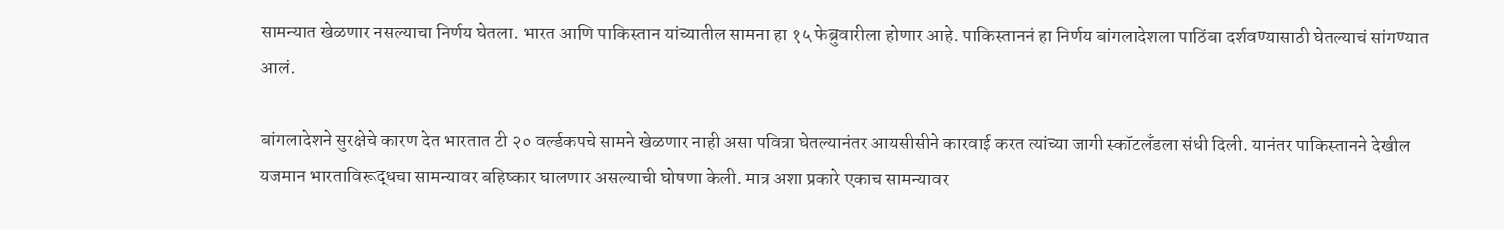सामन्यात खेळणार नसल्याचा निर्णय घेतला. भारत आणि पाकिस्तान यांच्यातील सामना हा १५ फेब्रुवारीला होणार आहे. पाकिस्ताननं हा निर्णय बांगलादेशला पाठिंबा दर्शवण्यासाठी घेतल्याचं सांगण्यात आलं.

बांगलादेशने सुरक्षेचे कारण देत भारतात टी २० वर्ल्डकपचे सामने खेळणार नाही असा पवित्रा घेतल्यानंतर आयसीसीने कारवाई करत त्यांच्या जागी स्कॉटलँडला संधी दिली. यानंतर पाकिस्तानने देखील यजमान भारताविरूद्धचा सामन्यावर बहिष्कार घालणार असल्याची घोषणा केली. मात्र अशा प्रकारे एकाच सामन्यावर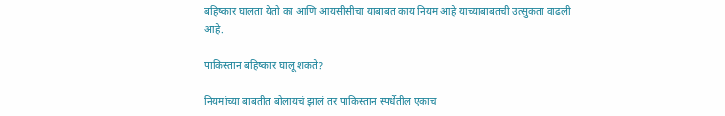बहिष्कार घालता येतो का आणि आयसीसीचा याबाबत काय नियम आहे याच्याबाबतची उत्सुकता वाढली आहे.

पाकिस्तान बहिष्कार घालू शकते?

नियमांच्या बाबतीत बोलायचं झालं तर पाकिस्तान स्पर्धेतील एकाच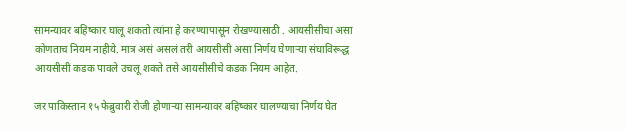सामन्यावर बहिष्कार घालू शकतो त्यांना हे करण्यापासून रोखण्यासाठी . आयसीसीचा असा कोणताच नियम नाहीये. मात्र असं असलं तरी आयसीसी असा निर्णय घेणाऱ्या संघाविरूद्ध आयसीसी कडक पावले उचलू शकते तसे आयसीसीचे कडक नियम आहेत.

जर पाकिस्तान १५ फेब्रुवारी रोजी होणाऱ्या सामन्यावर बहिष्कार घालण्याचा निर्णय घेत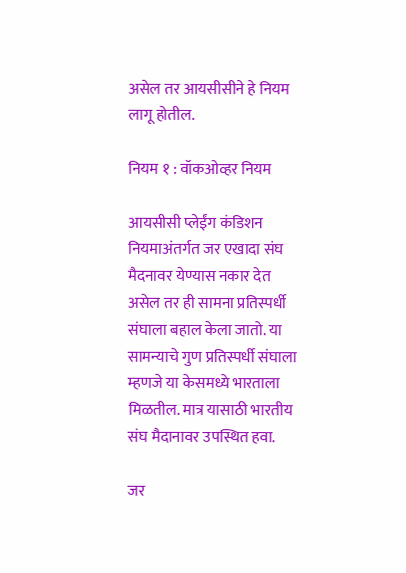असेल तर आयसीसीने हे नियम लागू होतील.

नियम १ : वॉकओव्हर नियम

आयसीसी प्लेईंग कंडिशन नियमाअंतर्गत जर एखादा संघ मैदनावर येण्यास नकार देत असेल तर ही सामना प्रतिस्पर्धी संघाला बहाल केला जातो. या सामन्याचे गुण प्रतिस्पर्धी संघाला म्हणजे या केसमध्ये भारताला मिळतील. मात्र यासाठी भारतीय संघ मैदानावर उपस्थित हवा.

जर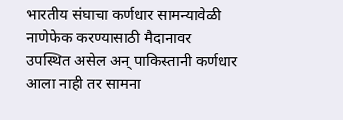भारतीय संघाचा कर्णधार सामन्यावेळी नाणेफेक करण्यासाठी मैदानावर उपस्थित असेल अन् पाकिस्तानी कर्णधार आला नाही तर सामना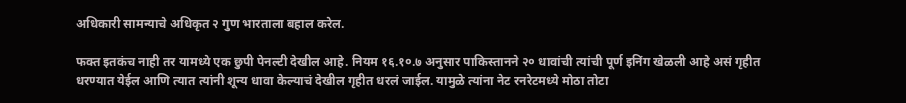अधिकारी सामन्याचे अधिकृत २ गुण भारताला बहाल करेल.

फक्त इतकंच नाही तर यामध्ये एक छुपी पेनल्टी देखील आहे. नियम १६.१०.७ अनुसार पाकिस्तानने २० धावांची त्यांची पूर्ण इनिंग खेळली आहे असं गृहीत धरण्यात येईल आणि त्यात त्यांनी शून्य धावा केल्याचं देखील गृहीत धरलं जाईल. यामुळे त्यांना नेट रनरेटमध्ये मोठा तोटा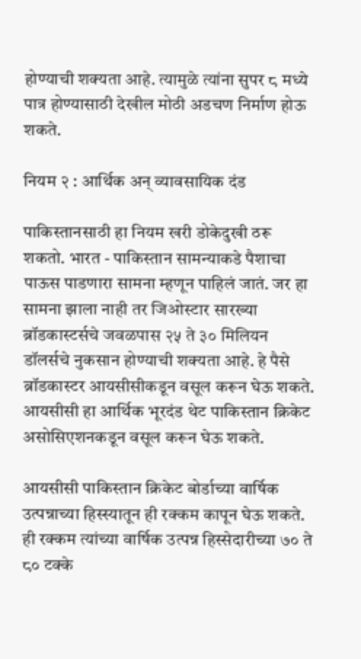होण्याची शक्यता आहे. त्यामुळे त्यांना सुपर ८ मध्ये पात्र होण्यासाठी देखील मोठी अडचण निर्माण होऊ शकते.

नियम २ : आर्थिक अन् व्यावसायिक दंड

पाकिस्तानसाठी हा नियम खरी डोकेदुखी ठरू शकतो. भारत - पाकिस्तान सामन्याकडे पैशाचा पाऊस पाडणारा सामना म्हणून पाहिलं जातं. जर हा सामना झाला नाही तर जिओस्टार सारख्या ब्रॉडकास्टर्सचे जवळपास २५ ते ३० मिलियन डॉलर्सचे नुकसान होण्याची शक्यता आहे. हे पैसे ब्रॉडकास्टर आयसीसीकडून वसूल करून घेऊ शकते. आयसीसी हा आर्थिक भूरदंड थेट पाकिस्तान क्रिकेट असोसिएशनकडून वसूल करून घेऊ शकते.

आयसीसी पाकिस्तान क्रिकेट बोर्डाच्या वार्षिक उत्पन्नाच्या हिस्स्यातून ही रक्कम कापून घेऊ शकते. ही रक्कम त्यांच्या वार्षिक उत्पन्न हिस्सेदारीच्या ७० ते ८० टक्के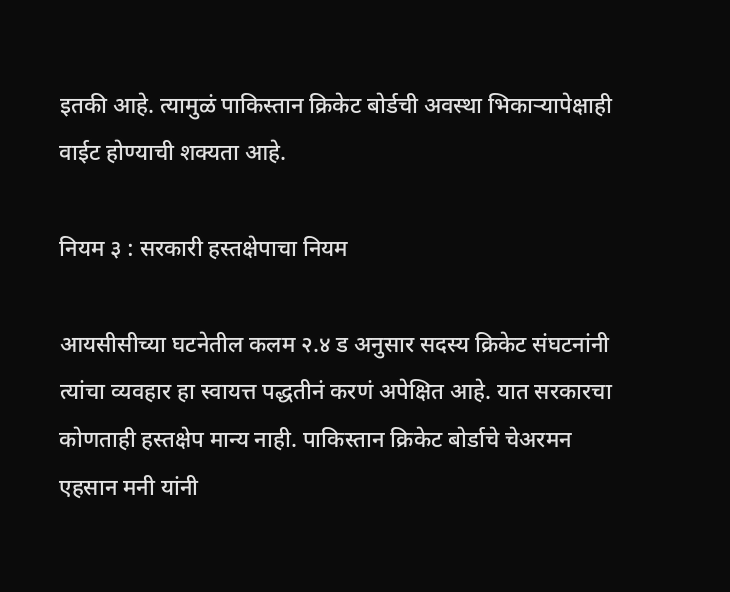इतकी आहे. त्यामुळं पाकिस्तान क्रिकेट बोर्डची अवस्था भिकाऱ्यापेक्षाही वाईट होण्याची शक्यता आहे.

नियम ३ : सरकारी हस्तक्षेपाचा नियम

आयसीसीच्या घटनेतील कलम २.४ ड अनुसार सदस्य क्रिकेट संघटनांनी त्यांचा व्यवहार हा स्वायत्त पद्धतीनं करणं अपेक्षित आहे. यात सरकारचा कोणताही हस्तक्षेप मान्य नाही. पाकिस्तान क्रिकेट बोर्डाचे चेअरमन एहसान मनी यांनी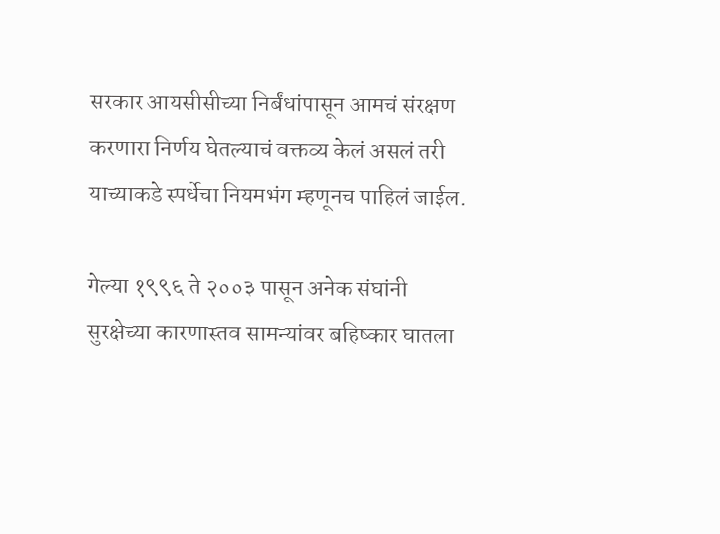सरकार आयसीसीच्या निर्बंधांपासून आमचं संरक्षण करणारा निर्णय घेतल्याचं वक्तव्य केलं असलं तरी याच्याकडे स्पर्धेचा नियमभंग म्हणूनच पाहिलं जाईल.

गेल्या १९९६ ते २००३ पासून अनेक संघांनी सुरक्षेच्या कारणास्तव सामन्यांवर बहिष्कार घातला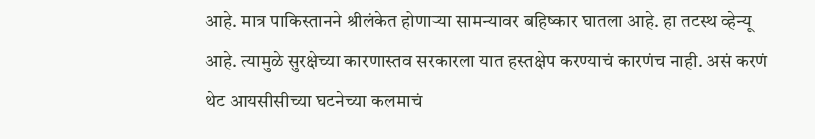आहे. मात्र पाकिस्तानने श्रीलंकेत होणाऱ्या सामन्यावर बहिष्कार घातला आहे. हा तटस्थ व्हेन्यू आहे. त्यामुळे सुरक्षेच्या कारणास्तव सरकारला यात हस्तक्षेप करण्याचं कारणंच नाही. असं करणं थेट आयसीसीच्या घटनेच्या कलमाचं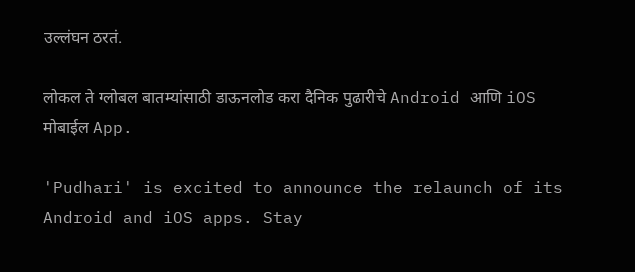उल्लंघन ठरतं.

लोकल ते ग्लोबल बातम्यांसाठी डाऊनलोड करा दैनिक पुढारीचे Android आणि iOS मोबाईल App.

'Pudhari' is excited to announce the relaunch of its Android and iOS apps. Stay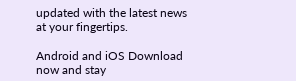updated with the latest news at your fingertips.

Android and iOS Download now and stay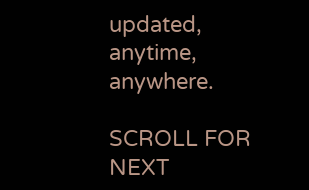updated, anytime, anywhere.

SCROLL FOR NEXT